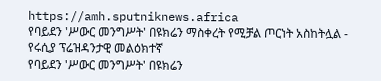https://amh.sputniknews.africa
የባይደን 'ሥውር መንግሥት' በዩክሬን ማስቀረት የሚቻል ጦርነት አስከትሏል - የሩሲያ ፕሬዝዳንታዊ መልዕክተኛ
የባይደን 'ሥውር መንግሥት' በዩክሬን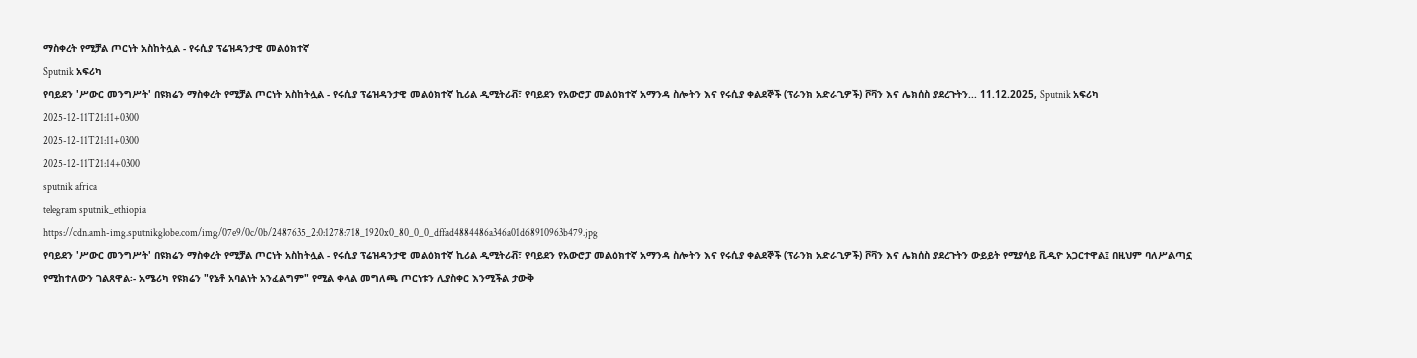ማስቀረት የሚቻል ጦርነት አስከትሏል - የሩሲያ ፕሬዝዳንታዊ መልዕክተኛ
Sputnik አፍሪካ
የባይደን 'ሥውር መንግሥት' በዩክሬን ማስቀረት የሚቻል ጦርነት አስከትሏል - የሩሲያ ፕሬዝዳንታዊ መልዕክተኛ ኪሪል ዲሚትሪቭ፣ የባይደን የአውሮፓ መልዕክተኛ አማንዳ ስሎትን እና የሩሲያ ቀልደኞች (ፕራንክ አድራጊዎች) ቮቫን እና ሌክሰስ ያደረጉትን... 11.12.2025, Sputnik አፍሪካ
2025-12-11T21:11+0300
2025-12-11T21:11+0300
2025-12-11T21:14+0300
sputnik africa
telegram sputnik_ethiopia
https://cdn.amh-img.sputnikglobe.com/img/07e9/0c/0b/2487635_2:0:1278:718_1920x0_80_0_0_dffad4884486a346a01d68910963b479.jpg
የባይደን 'ሥውር መንግሥት' በዩክሬን ማስቀረት የሚቻል ጦርነት አስከትሏል - የሩሲያ ፕሬዝዳንታዊ መልዕክተኛ ኪሪል ዲሚትሪቭ፣ የባይደን የአውሮፓ መልዕክተኛ አማንዳ ስሎትን እና የሩሲያ ቀልደኞች (ፕራንክ አድራጊዎች) ቮቫን እና ሌክሰስ ያደረጉትን ውይይት የሚያሳይ ቪዲዮ አጋርተዋል፤ በዚህም ባለሥልጣኗ የሚከተለውን ገልጸዋል፡- አሜሪካ የዩክሬን "የኔቶ አባልነት አንፈልግም" የሚል ቀላል መግለጫ ጦርነቱን ሊያስቀር እንሚችል ታውቅ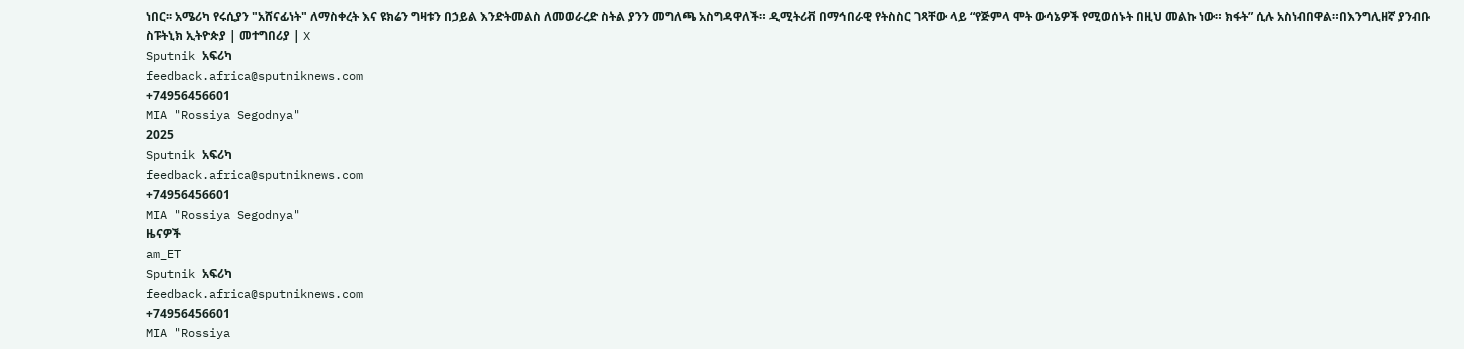ነበር፡፡ አሜሪካ የሩሲያን "አሸናፊነት" ለማስቀረት እና ዩክሬን ግዛቱን በኃይል እንድትመልስ ለመወራረድ ስትል ያንን መግለጫ አስግዳዋለች። ዲሚትሪቭ በማኅበራዊ የትስስር ገጻቸው ላይ “የጅምላ ሞት ውሳኔዎች የሚወሰኑት በዚህ መልኩ ነው። ክፋት” ሲሉ አስነብበዋል።በእንግሊዘኛ ያንብቡ ስፑትኒክ ኢትዮጵያ | መተግበሪያ | X
Sputnik አፍሪካ
feedback.africa@sputniknews.com
+74956456601
MIA "Rossiya Segodnya"
2025
Sputnik አፍሪካ
feedback.africa@sputniknews.com
+74956456601
MIA "Rossiya Segodnya"
ዜናዎች
am_ET
Sputnik አፍሪካ
feedback.africa@sputniknews.com
+74956456601
MIA "Rossiya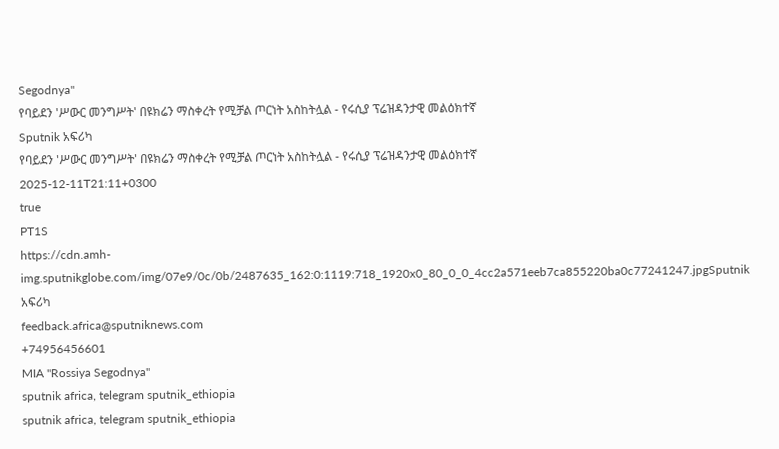Segodnya"
የባይደን 'ሥውር መንግሥት' በዩክሬን ማስቀረት የሚቻል ጦርነት አስከትሏል - የሩሲያ ፕሬዝዳንታዊ መልዕክተኛ
Sputnik አፍሪካ
የባይደን 'ሥውር መንግሥት' በዩክሬን ማስቀረት የሚቻል ጦርነት አስከትሏል - የሩሲያ ፕሬዝዳንታዊ መልዕክተኛ
2025-12-11T21:11+0300
true
PT1S
https://cdn.amh-img.sputnikglobe.com/img/07e9/0c/0b/2487635_162:0:1119:718_1920x0_80_0_0_4cc2a571eeb7ca855220ba0c77241247.jpgSputnik አፍሪካ
feedback.africa@sputniknews.com
+74956456601
MIA "Rossiya Segodnya"
sputnik africa, telegram sputnik_ethiopia
sputnik africa, telegram sputnik_ethiopia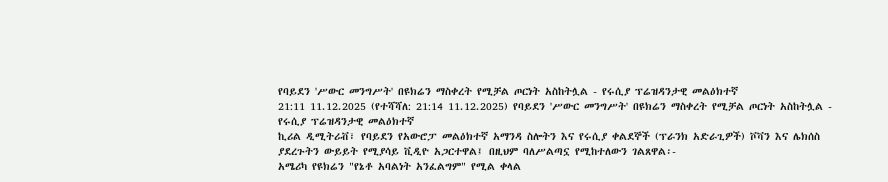የባይደን 'ሥውር መንግሥት' በዩክሬን ማስቀረት የሚቻል ጦርነት አስከትሏል - የሩሲያ ፕሬዝዳንታዊ መልዕክተኛ
21:11 11.12.2025 (የተሻሻለ: 21:14 11.12.2025) የባይደን 'ሥውር መንግሥት' በዩክሬን ማስቀረት የሚቻል ጦርነት አስከትሏል - የሩሲያ ፕሬዝዳንታዊ መልዕክተኛ
ኪሪል ዲሚትሪቭ፣ የባይደን የአውሮፓ መልዕክተኛ አማንዳ ስሎትን እና የሩሲያ ቀልደኞች (ፕራንክ አድራጊዎች) ቮቫን እና ሌክሰስ ያደረጉትን ውይይት የሚያሳይ ቪዲዮ አጋርተዋል፤ በዚህም ባለሥልጣኗ የሚከተለውን ገልጸዋል፡-
አሜሪካ የዩክሬን "የኔቶ አባልነት አንፈልግም" የሚል ቀላል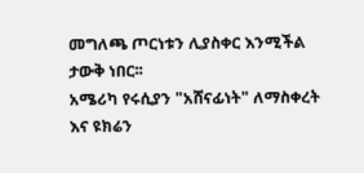መግለጫ ጦርነቱን ሊያስቀር እንሚችል ታውቅ ነበር፡፡
አሜሪካ የሩሲያን "አሸናፊነት" ለማስቀረት እና ዩክሬን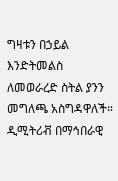ግዛቱን በኃይል እንድትመልስ ለመወራረድ ስትል ያንን መግለጫ አስግዳዋለች።
ዲሚትሪቭ በማኅበራዊ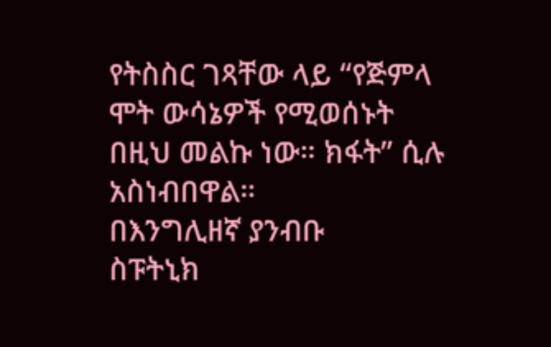የትስስር ገጻቸው ላይ “የጅምላ ሞት ውሳኔዎች የሚወሰኑት በዚህ መልኩ ነው። ክፋት” ሲሉ አስነብበዋል።
በእንግሊዘኛ ያንብቡ
ስፑትኒክ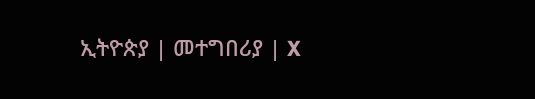ኢትዮጵያ | መተግበሪያ | X